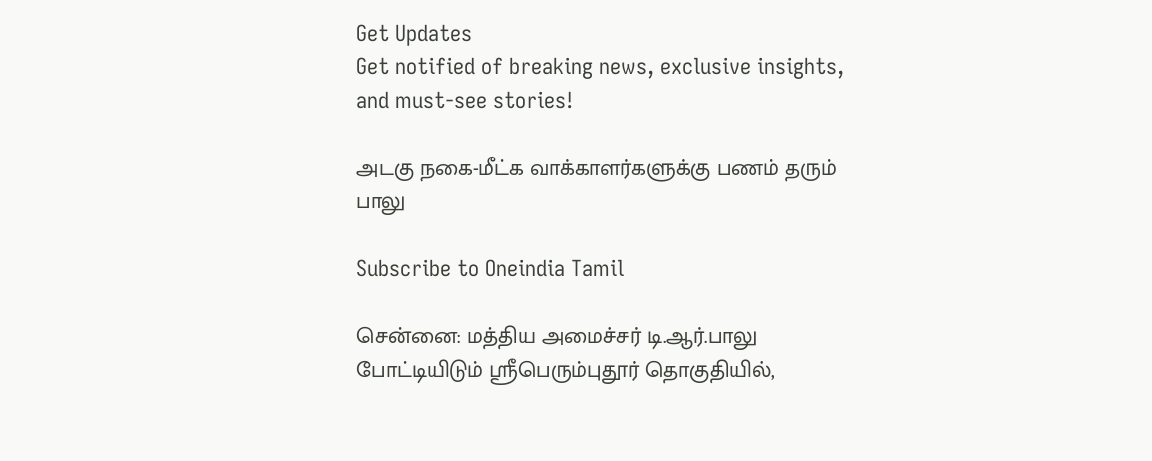Get Updates
Get notified of breaking news, exclusive insights, and must-see stories!

அடகு நகை-மீட்க வாக்காளர்களுக்கு பணம் தரும் பாலு

Subscribe to Oneindia Tamil

சென்னை: மத்திய அமைச்சர் டி.ஆர்.பாலு போட்டியிடும் ஸ்ரீபெரும்புதூர் தொகுதியில்,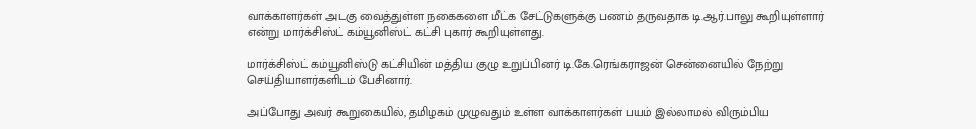வாக்காளர்கள் அடகு வைத்துள்ள நகைகளை மீட்க சேட்டுகளுக்கு பணம் தருவதாக டி.ஆர்.பாலு கூறியுள்ளார் என்று மார்க்சிஸ்ட் கம்யூனிஸ்ட் கட்சி புகார் கூறியுள்ளது.

மார்க்சிஸ்ட் கம்யூனிஸ்டு கட்சியின் மத்திய குழு உறுப்பினர் டி.கே.ரெங்கராஜன் சென்னையில் நேற்று செய்தியாளர்களிடம் பேசினார்.

அப்போது அவர் கூறுகையில், தமிழகம் முழுவதும் உள்ள வாக்காளர்கள் பயம் இல்லாமல் விரும்பிய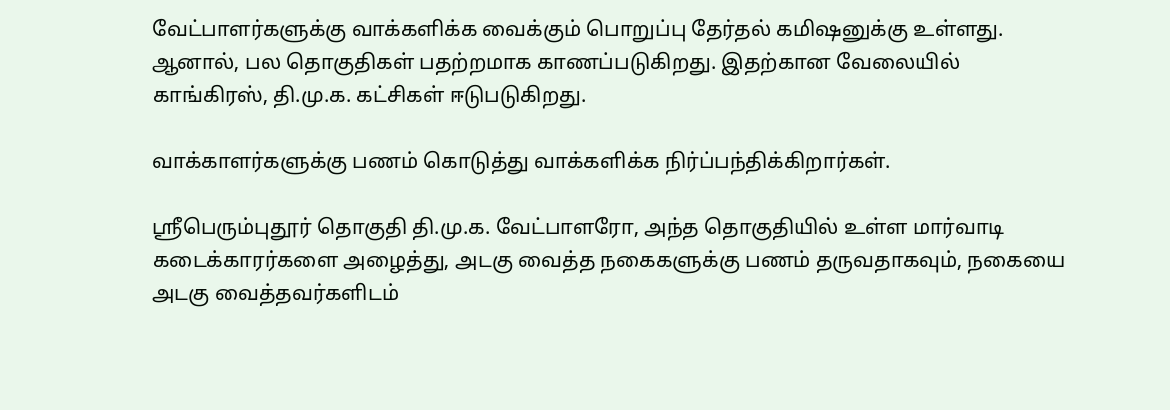வேட்பாளர்களுக்கு வாக்களிக்க வைக்கும் பொறுப்பு தேர்தல் கமிஷனுக்கு உள்ளது. ஆனால், பல தொகுதிகள் பதற்றமாக காணப்படுகிறது. இதற்கான வேலையில் காங்கிரஸ், தி.மு.க. கட்சிகள் ஈடுபடுகிறது.

வாக்காளர்களுக்கு பணம் கொடுத்து வாக்களிக்க நிர்ப்பந்திக்கிறார்கள்.

ஸ்ரீபெரும்புதூர் தொகுதி தி.மு.க. வேட்பாளரோ, அந்த தொகுதியில் உள்ள மார்வாடி கடைக்காரர்களை அழைத்து, அடகு வைத்த நகைகளுக்கு பணம் தருவதாகவும், நகையை அடகு வைத்தவர்களிடம்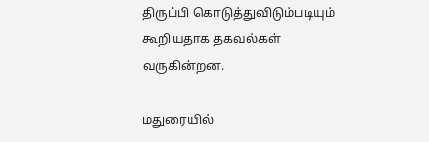திருப்பி கொடுத்துவிடும்படியும் கூறியதாக தகவல்கள் வருகின்றன.

மதுரையில்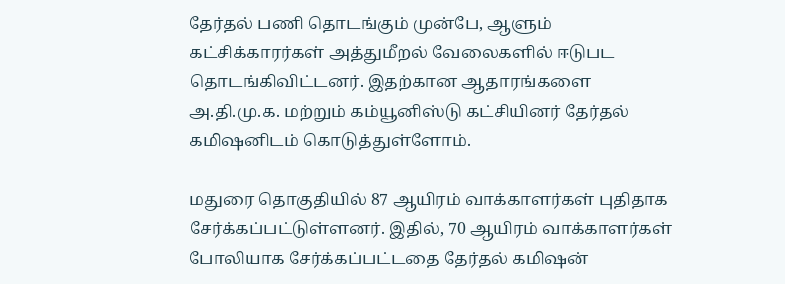தேர்தல் பணி தொடங்கும் முன்பே, ஆளும் கட்சிக்காரர்கள் அத்துமீறல் வேலைகளில் ஈடுபட தொடங்கிவிட்டனர். இதற்கான ஆதாரங்களை அ.தி.மு.க. மற்றும் கம்யூனிஸ்டு கட்சியினர் தேர்தல் கமிஷனிடம் கொடுத்துள்ளோம்.

மதுரை தொகுதியில் 87 ஆயிரம் வாக்காளர்கள் புதிதாக சேர்க்கப்பட்டுள்ளனர். இதில், 70 ஆயிரம் வாக்காளர்கள் போலியாக சேர்க்கப்பட்டதை தேர்தல் கமிஷன்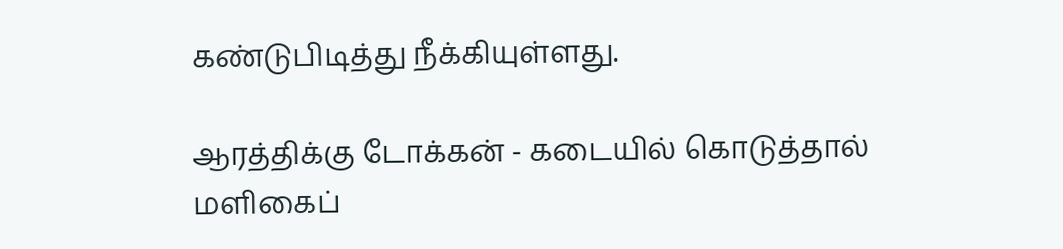கண்டுபிடித்து நீக்கியுள்ளது.

ஆரத்திக்கு டோக்கன் - கடையில் கொடுத்தால் மளிகைப்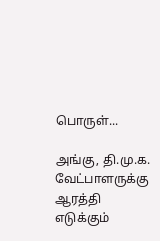பொருள்...

அங்கு, தி.மு.க. வேட்பாளருக்கு ஆரத்தி எடுக்கும்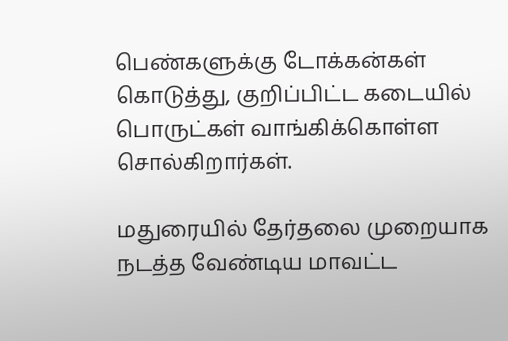பெண்களுக்கு டோக்கன்கள் கொடுத்து, குறிப்பிட்ட கடையில் பொருட்கள் வாங்கிக்கொள்ள சொல்கிறார்கள்.

மதுரையில் தேர்தலை முறையாக நடத்த வேண்டிய மாவட்ட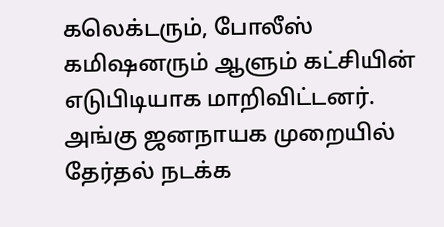கலெக்டரும், போலீஸ் கமிஷனரும் ஆளும் கட்சியின் எடுபிடியாக மாறிவிட்டனர். அங்கு ஜனநாயக முறையில் தேர்தல் நடக்க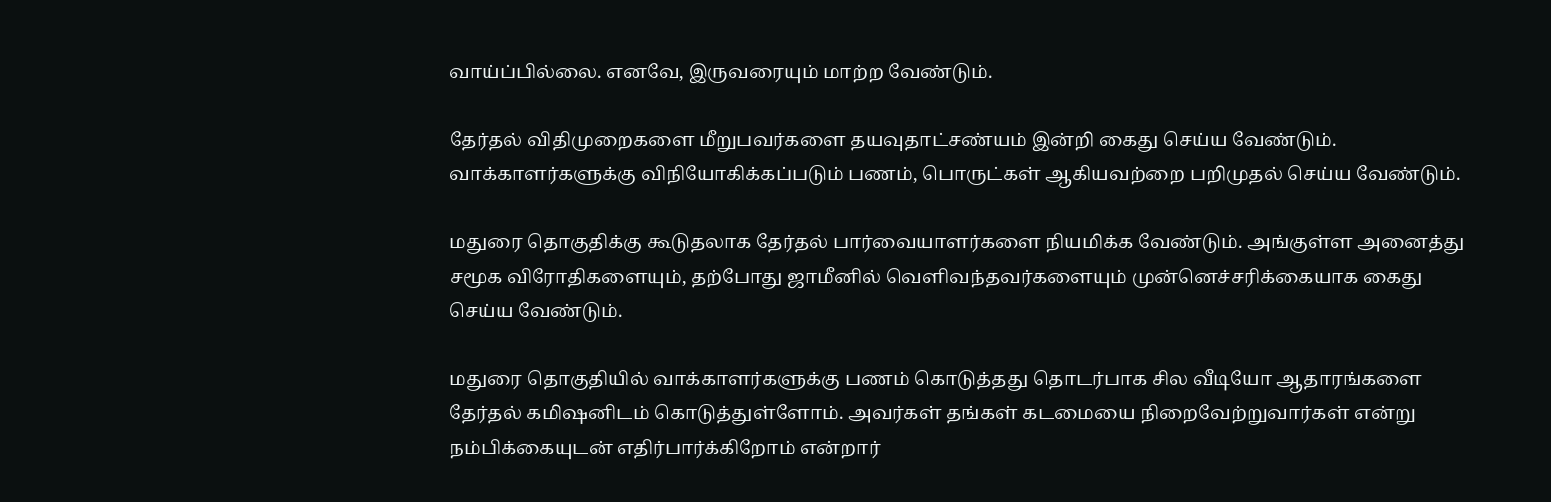வாய்ப்பில்லை. எனவே, இருவரையும் மாற்ற வேண்டும்.

தேர்தல் விதிமுறைகளை மீறுபவர்களை தயவுதாட்சண்யம் இன்றி கைது செய்ய வேண்டும். வாக்காளர்களுக்கு விநியோகிக்கப்படும் பணம், பொருட்கள் ஆகியவற்றை பறிமுதல் செய்ய வேண்டும்.

மதுரை தொகுதிக்கு கூடுதலாக தேர்தல் பார்வையாளர்களை நியமிக்க வேண்டும். அங்குள்ள அனைத்து சமூக விரோதிகளையும், தற்போது ஜாமீனில் வெளிவந்தவர்களையும் முன்னெச்சரிக்கையாக கைது செய்ய வேண்டும்.

மதுரை தொகுதியில் வாக்காளர்களுக்கு பணம் கொடுத்தது தொடர்பாக சில வீடியோ ஆதாரங்களை தேர்தல் கமிஷனிடம் கொடுத்துள்ளோம். அவர்கள் தங்கள் கடமையை நிறைவேற்றுவார்கள் என்று நம்பிக்கையுடன் எதிர்பார்க்கிறோம் என்றார்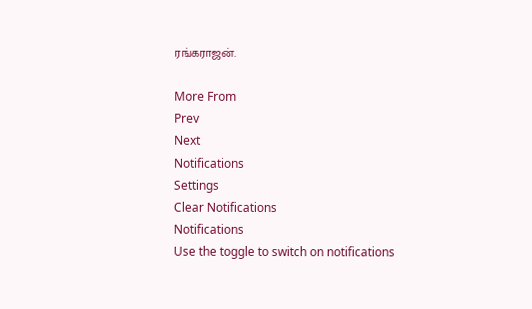ரங்கராஜன்.

More From
Prev
Next
Notifications
Settings
Clear Notifications
Notifications
Use the toggle to switch on notifications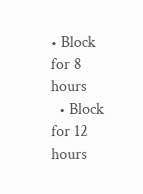• Block for 8 hours
  • Block for 12 hours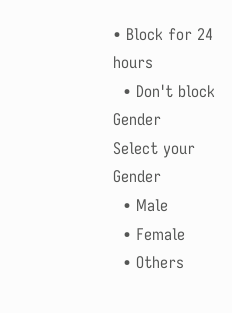• Block for 24 hours
  • Don't block
Gender
Select your Gender
  • Male
  • Female
  • Others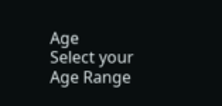Age
Select your Age Range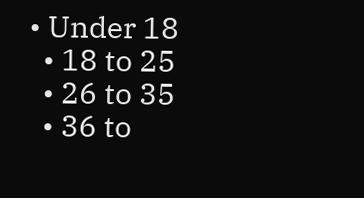• Under 18
  • 18 to 25
  • 26 to 35
  • 36 to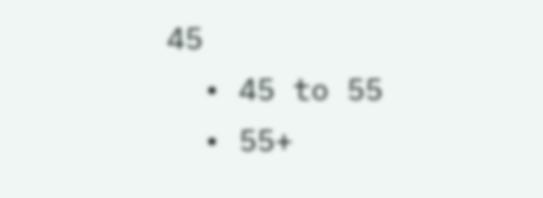45
  • 45 to 55
  • 55+